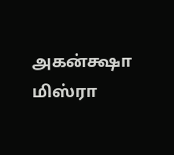அகன்க்ஷா மிஸ்ரா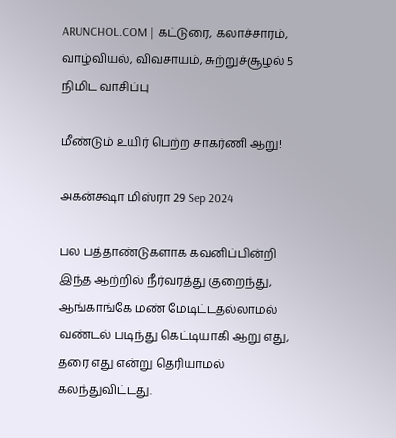ARUNCHOL.COM | கட்டுரை, கலாச்சாரம், வாழ்வியல், விவசாயம், சுற்றுச்சூழல் 5 நிமிட வாசிப்பு

மீண்டும் உயிர் பெற்ற சாகர்ணி ஆறு!

அகன்க்ஷா மிஸ்ரா 29 Sep 2024

பல பத்தாண்டுகளாக கவனிப்பின்றி இந்த ஆற்றில் நீர்வரத்து குறைந்து, ஆங்காங்கே மண் மேடிட்டதல்லாமல் வண்டல் படிந்து கெட்டியாகி ஆறு எது, தரை எது என்று தெரியாமல் கலந்துவிட்டது.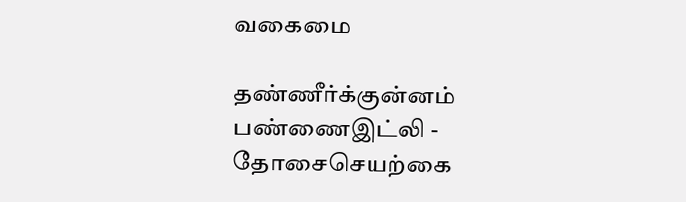வகைமை

தண்ணீர்க்குன்னம் பண்ணைஇட்லி - தோசைசெயற்கை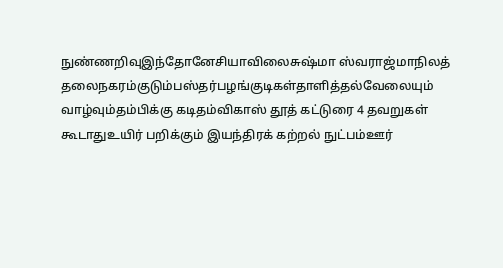நுண்ணறிவுஇந்தோனேசியாவிலைசுஷ்மா ஸ்வராஜ்மாநிலத் தலைநகரம்குடும்பஸ்தர்பழங்குடிகள்தாளித்தல்வேலையும் வாழ்வும்தம்பிக்கு கடிதம்விகாஸ் தூத் கட்டுரை 4 தவறுகள் கூடாதுஉயிர் பறிக்கும் இயந்திரக் கற்றல் நுட்பம்ஊர்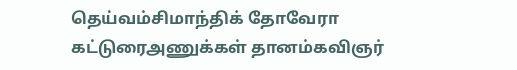தெய்வம்சிமாந்திக் தோவேரா கட்டுரைஅணுக்கள் தானம்கவிஞர்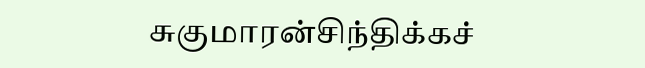சுகுமாரன்சிந்திக்கச்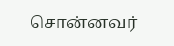சொன்னவர்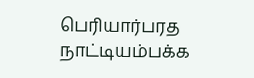பெரியார்பரத நாட்டியம்பக்க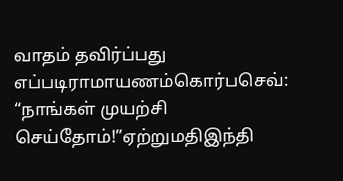வாதம் தவிர்ப்பது எப்படிராமாயணம்கொர்பசெவ்: “நாங்கள் முயற்சி செய்தோம்!”ஏற்றுமதிஇந்தி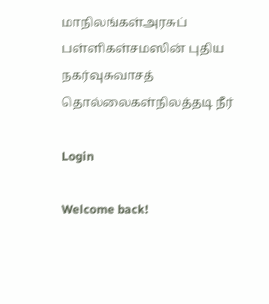மாநிலங்கள்அரசுப் பள்ளிகள்சமஸின் புதிய நகர்வுசுவாசத் தொல்லைகள்நிலத்தடி நீர்

Login

Welcome back!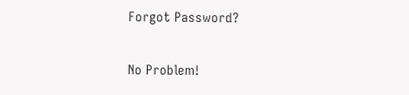Forgot Password?

No Problem!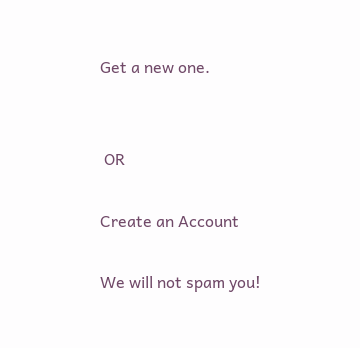Get a new one.


 OR

Create an Account

We will not spam you!